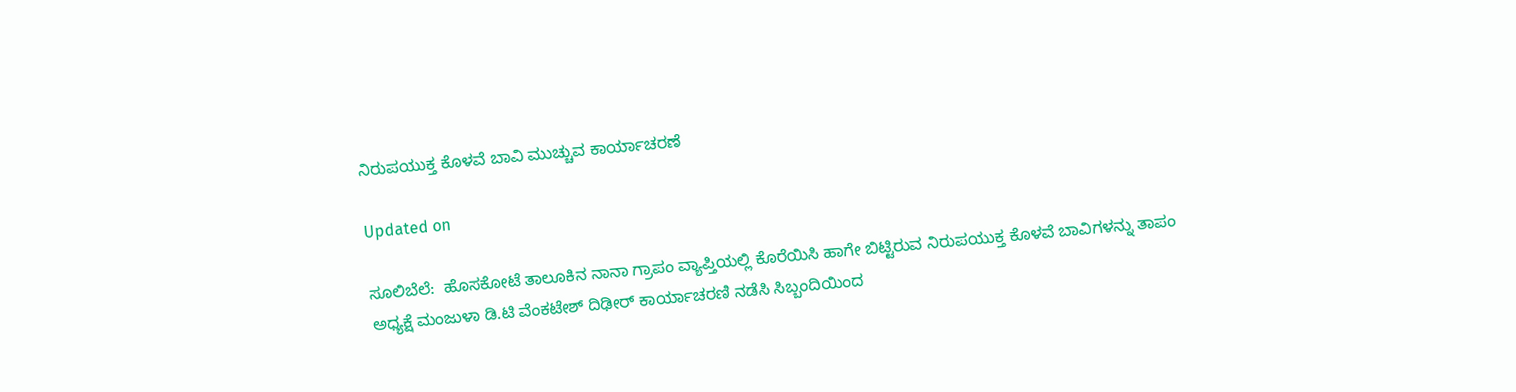ನಿರುಪಯುಕ್ತ ಕೊಳವೆ ಬಾವಿ ಮುಚ್ಚುವ ಕಾರ್ಯಾಚರಣೆ

Updated on

ಸೂಲಿಬೆಲೆ:  ಹೊಸಕೋಟೆ ತಾಲೂಕಿನ ನಾನಾ ಗ್ರಾಪಂ ವ್ಯಾಪ್ತಿಯಲ್ಲಿ ಕೊರೆಯಿಸಿ ಹಾಗೇ ಬಿಟ್ಟಿರುವ ನಿರುಪಯುಕ್ತ ಕೊಳವೆ ಬಾವಿಗಳನ್ನು ತಾಪಂ ಅಧ್ಯಕ್ಷೆ ಮಂಜುಳಾ ಡಿ.ಟಿ ವೆಂಕಟೇಶ್ ದಿಢೀರ್ ಕಾರ್ಯಾಚರಣಿ ನಡೆಸಿ ಸಿಬ್ಬಂದಿಯಿಂದ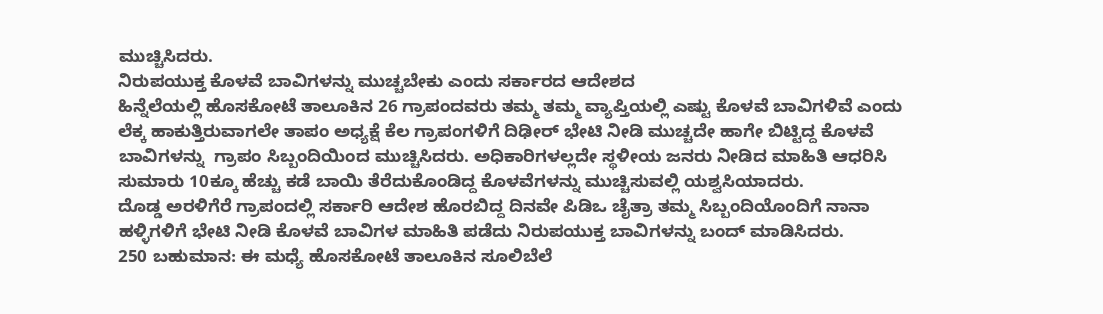ಮುಚ್ಚಿಸಿದರು.
ನಿರುಪಯುಕ್ತ ಕೊಳವೆ ಬಾವಿಗಳನ್ನು ಮುಚ್ಚಬೇಕು ಎಂದು ಸರ್ಕಾರದ ಆದೇಶದ
ಹಿನ್ನೆಲೆಯಲ್ಲಿ ಹೊಸಕೋಟೆ ತಾಲೂಕಿನ 26 ಗ್ರಾಪಂದವರು ತಮ್ಮ ತಮ್ಮ ವ್ಯಾಪ್ತಿಯಲ್ಲಿ ಎಷ್ಟು ಕೊಳವೆ ಬಾವಿಗಳಿವೆ ಎಂದು ಲೆಕ್ಕ ಹಾಕುತ್ತಿರುವಾಗಲೇ ತಾಪಂ ಅಧ್ಯಕ್ಷೆ ಕೆಲ ಗ್ರಾಪಂಗಳಿಗೆ ದಿಢೀರ್ ಭೇಟಿ ನೀಡಿ ಮುಚ್ಚದೇ ಹಾಗೇ ಬಿಟ್ಟಿದ್ದ ಕೊಳವೆ ಬಾವಿಗಳನ್ನು  ಗ್ರಾಪಂ ಸಿಬ್ಬಂದಿಯಿಂದ ಮುಚ್ಚಿಸಿದರು. ಅಧಿಕಾರಿಗಳಲ್ಲದೇ ಸ್ಥಳೀಯ ಜನರು ನೀಡಿದ ಮಾಹಿತಿ ಆಧರಿಸಿ ಸುಮಾರು 10ಕ್ಕೂ ಹೆಚ್ಚು ಕಡೆ ಬಾಯಿ ತೆರೆದುಕೊಂಡಿದ್ದ ಕೊಳವೆಗಳನ್ನು ಮುಚ್ಚಿಸುವಲ್ಲಿ ಯಶ್ವಸಿಯಾದರು.
ದೊಡ್ಡ ಅರಳಿಗೆರೆ ಗ್ರಾಪಂದಲ್ಲಿ ಸರ್ಕಾರಿ ಆದೇಶ ಹೊರಬಿದ್ದ ದಿನವೇ ಪಿಡಿಒ ಚೈತ್ರಾ ತಮ್ಮ ಸಿಬ್ಬಂದಿಯೊಂದಿಗೆ ನಾನಾ ಹಳ್ಳಿಗಳಿಗೆ ಭೇಟಿ ನೀಡಿ ಕೊಳವೆ ಬಾವಿಗಳ ಮಾಹಿತಿ ಪಡೆದು ನಿರುಪಯುಕ್ತ ಬಾವಿಗಳನ್ನು ಬಂದ್ ಮಾಡಿಸಿದರು.
250 ಬಹುಮಾನ: ಈ ಮಧ್ಯೆ ಹೊಸಕೋಟೆ ತಾಲೂಕಿನ ಸೂಲಿಬೆಲೆ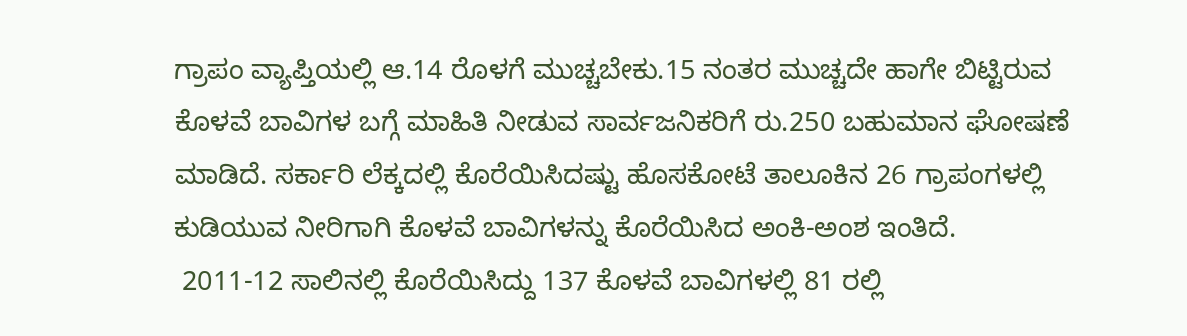ಗ್ರಾಪಂ ವ್ಯಾಪ್ತಿಯಲ್ಲಿ ಆ.14 ರೊಳಗೆ ಮುಚ್ಚಬೇಕು.15 ನಂತರ ಮುಚ್ಚದೇ ಹಾಗೇ ಬಿಟ್ಟಿರುವ ಕೊಳವೆ ಬಾವಿಗಳ ಬಗ್ಗೆ ಮಾಹಿತಿ ನೀಡುವ ಸಾರ್ವಜನಿಕರಿಗೆ ರು.250 ಬಹುಮಾನ ಘೋಷಣೆ ಮಾಡಿದೆ. ಸರ್ಕಾರಿ ಲೆಕ್ಕದಲ್ಲಿ ಕೊರೆಯಿಸಿದಷ್ಟು ಹೊಸಕೋಟೆ ತಾಲೂಕಿನ 26 ಗ್ರಾಪಂಗಳಲ್ಲಿ ಕುಡಿಯುವ ನೀರಿಗಾಗಿ ಕೊಳವೆ ಬಾವಿಗಳನ್ನು ಕೊರೆಯಿಸಿದ ಅಂಕಿ-ಅಂಶ ಇಂತಿದೆ.
 2011-12 ಸಾಲಿನಲ್ಲಿ ಕೊರೆಯಿಸಿದ್ದು 137 ಕೊಳವೆ ಬಾವಿಗಳಲ್ಲಿ 81 ರಲ್ಲಿ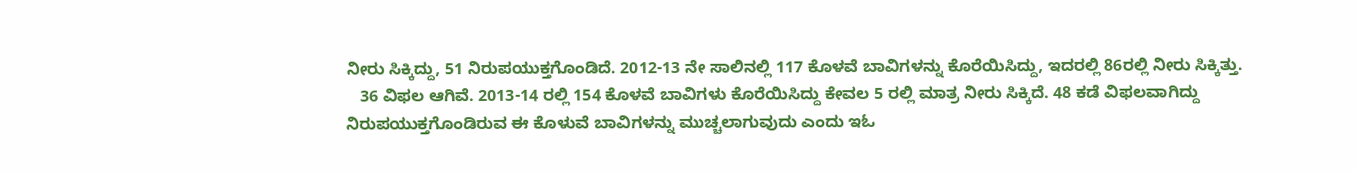ನೀರು ಸಿಕ್ಕಿದ್ದು, 51 ನಿರುಪಯುಕ್ತಗೊಂಡಿದೆ. 2012-13 ನೇ ಸಾಲಿನಲ್ಲಿ 117 ಕೊಳವೆ ಬಾವಿಗಳನ್ನು ಕೊರೆಯಿಸಿದ್ದು, ಇದರಲ್ಲಿ 86ರಲ್ಲಿ ನೀರು ಸಿಕ್ಕಿತ್ತು.
   36 ವಿಫಲ ಆಗಿವೆ. 2013-14 ರಲ್ಲಿ 154 ಕೊಳವೆ ಬಾವಿಗಳು ಕೊರೆಯಿಸಿದ್ದು ಕೇವಲ 5 ರಲ್ಲಿ ಮಾತ್ರ ನೀರು ಸಿಕ್ಕಿದೆ. 48 ಕಡೆ ವಿಫಲವಾಗಿದ್ದು ನಿರುಪಯುಕ್ತಗೊಂಡಿರುವ ಈ ಕೊಳುವೆ ಬಾವಿಗಳನ್ನು ಮುಚ್ಚಲಾಗುವುದು ಎಂದು ಇಓ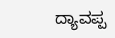ದ್ಯಾವಪ್ಪ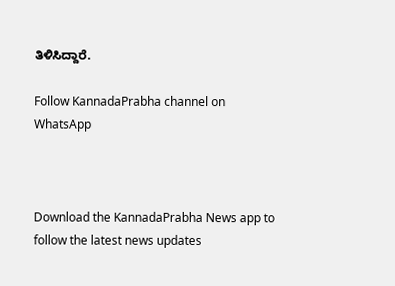ತಿಳಿಸಿದ್ದಾರೆ.

Follow KannadaPrabha channel on WhatsApp



Download the KannadaPrabha News app to follow the latest news updates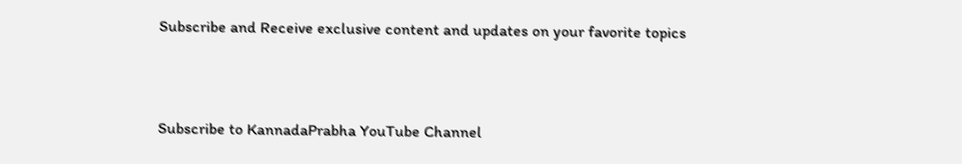Subscribe and Receive exclusive content and updates on your favorite topics



Subscribe to KannadaPrabha YouTube Channel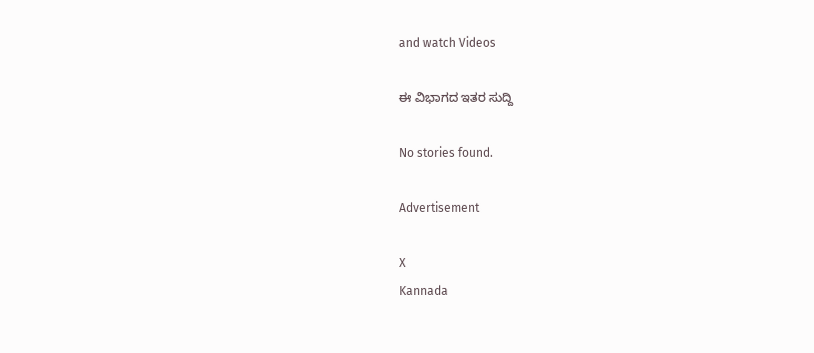and watch Videos

ಈ ವಿಭಾಗದ ಇತರ ಸುದ್ದಿ

No stories found.

Advertisement

X
Kannada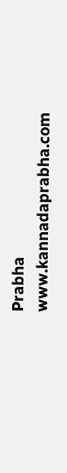Prabha
www.kannadaprabha.com